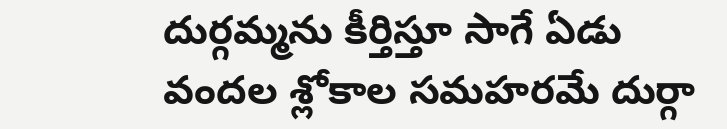దుర్గమ్మను కీర్తిస్తూ సాగే ఏడు వందల శ్లోకాల సమహరమే దుర్గా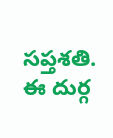సప్తశతి. ఈ దుర్గ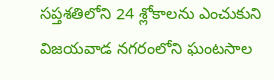సప్తశతిలోని 24 శ్లోకాలను ఎంచుకుని విజయవాడ నగరంలోని ఘంటసాల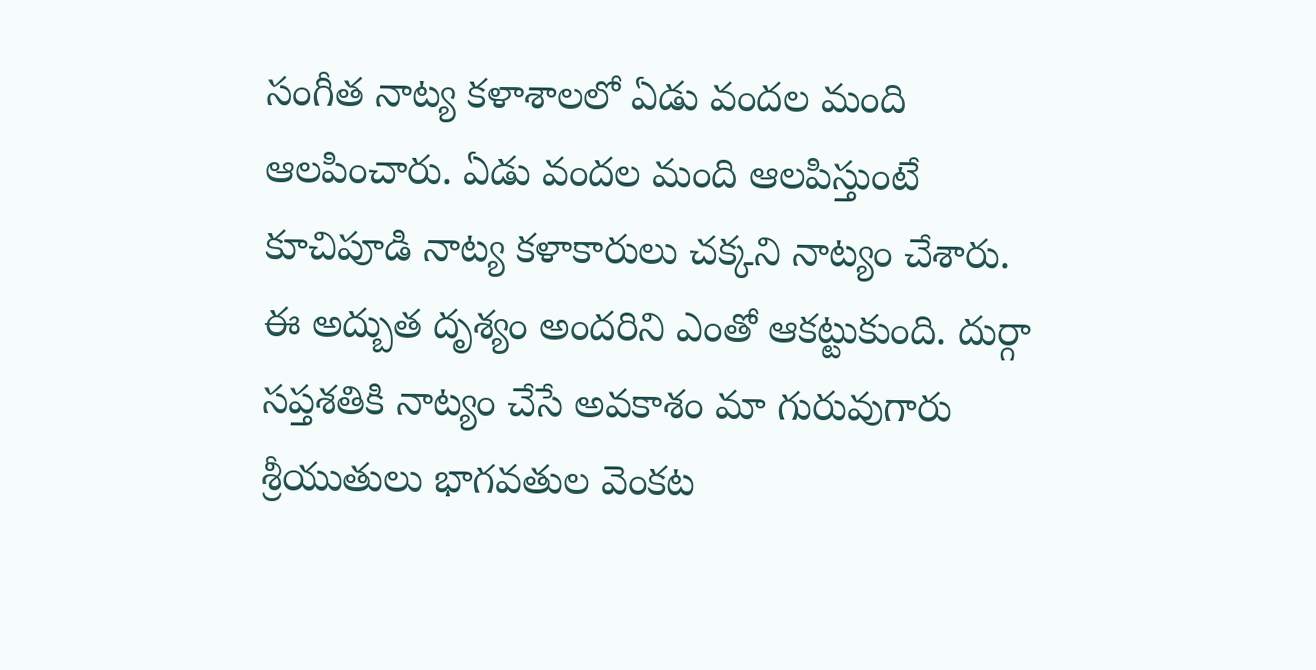సంగీత నాట్య కళాశాలలో ఏడు వందల మంది ఆలపించారు. ఏడు వందల మంది ఆలపిస్తుంటే కూచిపూడి నాట్య కళాకారులు చక్కని నాట్యం చేశారు. ఈ అద్బుత దృశ్యం అందరిని ఎంతో ఆకట్టుకుంది. దుర్గా సప్తశతికి నాట్యం చేసే అవకాశం మా గురువుగారు శ్రీయుతులు భాగవతుల వెంకట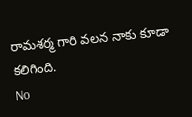రామశర్మ గారి వలన నాకు కూడా కలిగింది.
No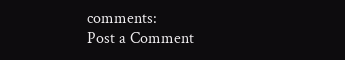comments:
Post a Comment